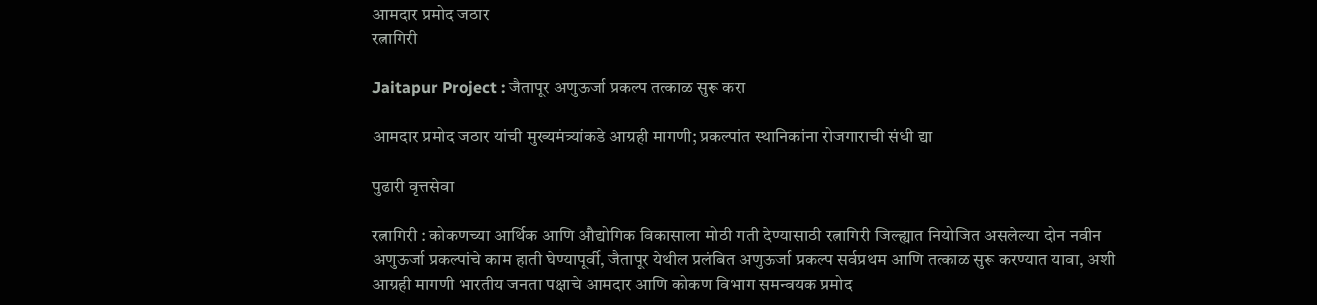आमदार प्रमोद जठार
रत्नागिरी

Jaitapur Project : जैतापूर अणुऊर्जा प्रकल्प तत्काळ सुरू करा

आमदार प्रमोद जठार यांची मुख्यमंत्र्यांकडे आग्रही मागणी; प्रकल्पांत स्थानिकांना रोजगाराची संधी द्या

पुढारी वृत्तसेवा

रत्नागिरी : कोकणच्या आर्थिक आणि औद्योगिक विकासाला मोठी गती देण्यासाठी रत्नागिरी जिल्ह्यात नियोजित असलेल्या दोन नवीन अणुऊर्जा प्रकल्पांचे काम हाती घेण्यापूर्वी, जैतापूर येथील प्रलंबित अणुऊर्जा प्रकल्प सर्वप्रथम आणि तत्काळ सुरू करण्यात यावा, अशी आग्रही मागणी भारतीय जनता पक्षाचे आमदार आणि कोकण विभाग समन्वयक प्रमोद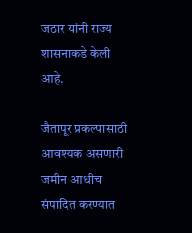जठार यांनी राज्य शासनाकडे केली आहे.

जैतापूर प्रकल्पासाठी आवश्यक असणारी जमीन आधीच संपादित करण्यात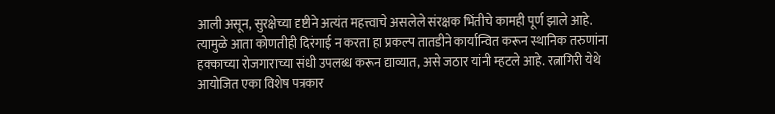आली असून, सुरक्षेच्या दृष्टीने अत्यंत महत्त्वाचे असलेले संरक्षक भिंतीचे कामही पूर्ण झाले आहे. त्यामुळे आता कोणतीही दिरंगाई न करता हा प्रकल्प तातडीने कार्यान्वित करून स्थानिक तरुणांना हक्काच्या रोजगाराच्या संधी उपलब्ध करून द्याव्यात, असे जठार यांनी म्हटले आहे. रत्नागिरी येथे आयोजित एका विशेष पत्रकार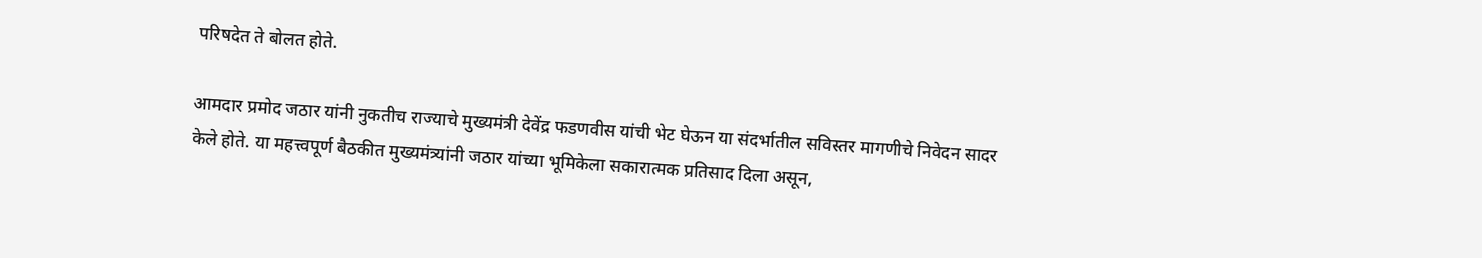परिषदेत ते बोलत होते.

आमदार प्रमोद जठार यांनी नुकतीच राज्याचे मुख्यमंत्री देवेंद्र फडणवीस यांची भेट घेऊन या संदर्भातील सविस्तर मागणीचे निवेदन सादर केले होते. या महत्त्वपूर्ण बैठकीत मुख्यमंत्र्यांनी जठार यांच्या भूमिकेला सकारात्मक प्रतिसाद दिला असून,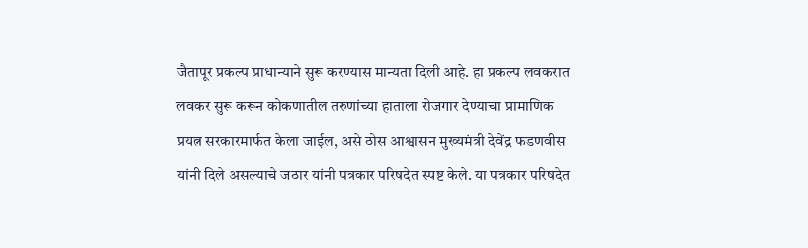जैतापूर प्रकल्प प्राधान्याने सुरू करण्यास मान्यता दिली आहे. हा प्रकल्प लवकरात लवकर सुरू करून कोकणातील तरुणांच्या हाताला रोजगार देण्याचा प्रामाणिक प्रयत्न सरकारमार्फत केला जाईल, असे ठोस आश्वासन मुख्यमंत्री देवेंद्र फडणवीस यांनी दिले असल्याचे जठार यांनी पत्रकार परिषदेत स्पष्ट केले. या पत्रकार परिषदेत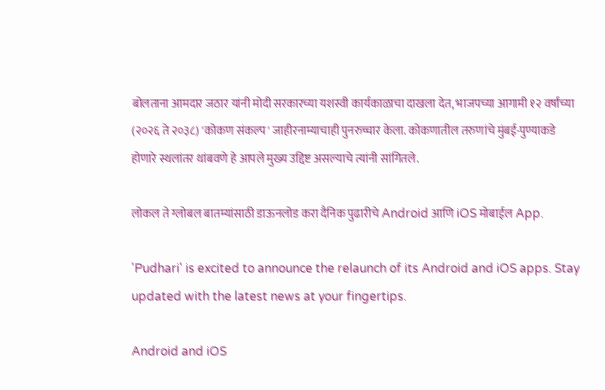बोलताना आमदार जठार यांनी मोदी सरकारच्या यशस्वी कार्यकाळाचा दाखला देत, भाजपच्या आगामी १२ वर्षांच्या (२०२६ ते २०३८) 'कोकण संकल्प' जाहीरनाम्याचाही पुनरुच्चार केला. कोकणातील तरुणांचे मुंबई-पुण्याकडे होणारे स्थलांतर थांबवणे हे आपले मुख्य उद्दिष्ट असल्याचे त्यांनी सांगितले.

लोकल ते ग्लोबल बातम्यांसाठी डाऊनलोड करा दैनिक पुढारीचे Android आणि iOS मोबाईल App.

'Pudhari' is excited to announce the relaunch of its Android and iOS apps. Stay updated with the latest news at your fingertips.

Android and iOS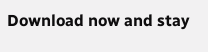Download now and stay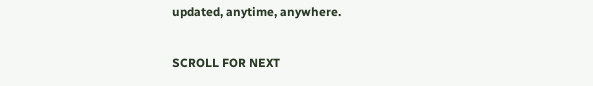updated, anytime, anywhere.

SCROLL FOR NEXT